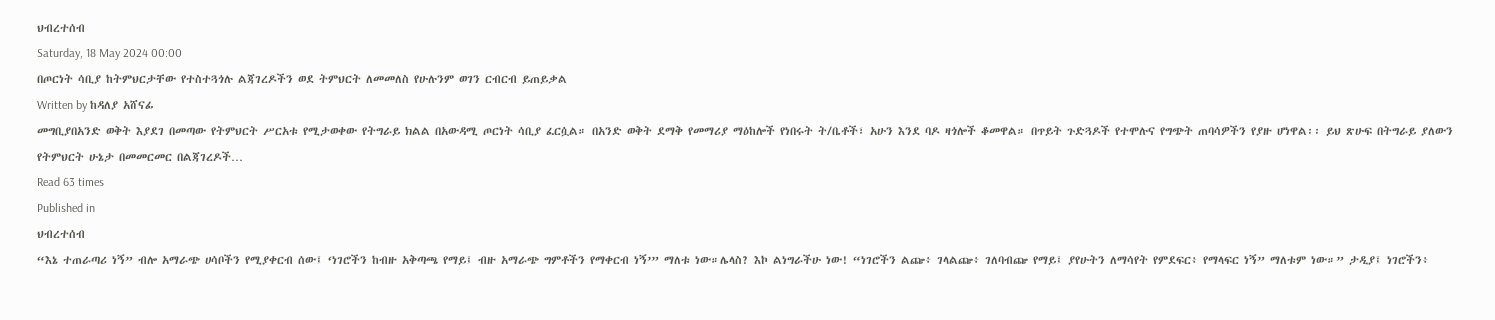ህብረተሰብ
Saturday, 18 May 2024 00:00
በጦርነት ሳቢያ ከትምህርታቸው የተስተጓጎሉ ልጃገረዶችን ወደ ትምህርት ለመመለስ የሁሉንም ወገን ርብርብ ይጠይቃል
Written by ከዳለያ አሸናፊ
መግቢያበአንድ ወቅት እያደገ በመጣው የትምህርት ሥርአቱ የሚታወቀው የትግራይ ክልል በአውዳሚ ጦርነት ሳቢያ ፈርሷል። በአንድ ወቅት ደማቅ የመማሪያ ማዕከሎች የነበሩት ት/ቤቶች፣ አሁን እንደ ባዶ ዛጎሎች ቆመዋል። በጥይት ጉድጓዶች የተሞሉና የግጭት ጠባሳዎችን የያዙ ሆነዋል፡፡ ይህ ጽሁፍ በትግራይ ያለውን የትምህርት ሁኔታ በመመርመር በልጃገረዶች…
Read 63 times
Published in
ህብረተሰብ
“እኔ ተጠራጣሪ ነኝ” ብሎ አማራጭ ሀሳቦችን የሚያቀርብ ሰው፤ ‘ነገሮችን ከብዙ አቅጣጫ የማይ፤ ብዙ አማራጭ ግምቶችን የማቀርብ ነኝ’” ማለቱ ነው።ሌላስ? እኮ ልነግራችሁ ነው! “ነገሮችን ልጬ፥ ገላልጬ፥ ገለባብጬ የማይ፤ ያየሁትን ለማሳየት የምደፍር፥ የማላፍር ነኝ” ማለቱም ነው።” ታዲያ፤ ነገሮችን፥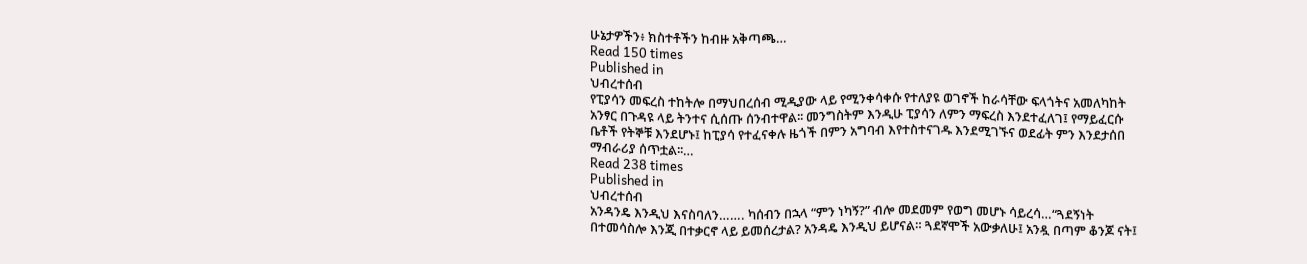ሁኔታዎችን፥ ክስተቶችን ከብዙ አቅጣጫ…
Read 150 times
Published in
ህብረተሰብ
የፒያሳን መፍረስ ተከትሎ በማህበረሰብ ሚዲያው ላይ የሚንቀሳቀሱ የተለያዩ ወገኖች ከራሳቸው ፍላጎትና አመለካከት አንፃር በጉዳዩ ላይ ትንተና ሲሰጡ ሰንብተዋል፡፡ መንግስትም እንዲሁ ፒያሳን ለምን ማፍረስ እንደተፈለገ፤ የማይፈርሱ ቤቶች የትኞቹ እንደሆኑ፤ ከፒያሳ የተፈናቀሉ ዜጎች በምን አግባብ እየተስተናገዱ እንደሚገኙና ወደፊት ምን እንደታሰበ ማብራሪያ ሰጥቷል፡፡…
Read 238 times
Published in
ህብረተሰብ
አንዳንዴ እንዲህ እናስባለን……. ካሰብን በኋላ “ምን ነካኝ?” ብሎ መደመም የወግ መሆኑ ሳይረሳ…“ጓደኝነት በተመሳስሎ እንጂ በተቃርኖ ላይ ይመሰረታል? አንዳዴ እንዲህ ይሆናል። ጓደኛሞች አውቃለሁ፤ አንዷ በጣም ቆንጆ ናት፤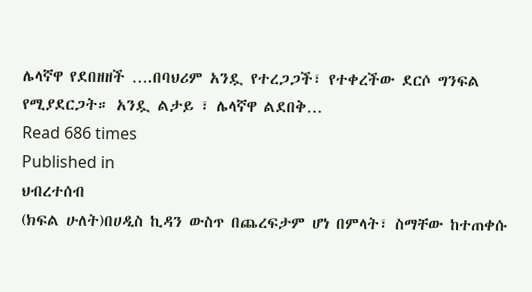ሌላኛዋ የደበዘዘች ….በባህሪም አንዷ የተረጋጋች፣ የተቀረችው ደርሶ ግንፍል የሚያደርጋት። አንዷ ልታይ ፣ ሌላኛዋ ልደበቅ…
Read 686 times
Published in
ህብረተሰብ
(ክፍል ሁለት)በሀዲስ ኪዳን ውስጥ በጨረፍታም ሆነ በምላት፣ ስማቸው ከተጠቀሱ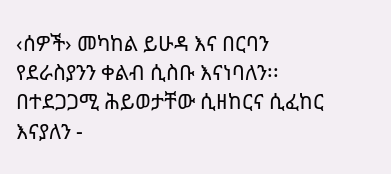‹ሰዎች› መካከል ይሁዳ እና በርባን የደራስያንን ቀልብ ሲስቡ እናነባለን፡፡ በተደጋጋሚ ሕይወታቸው ሲዘከርና ሲፈከር እናያለን -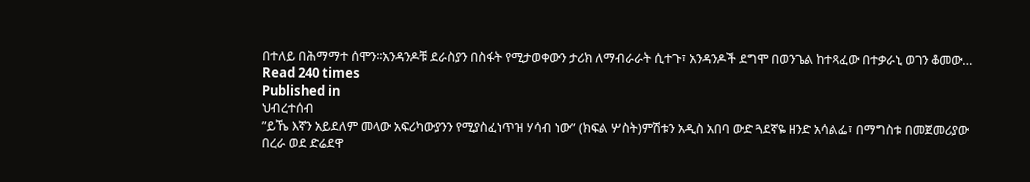በተለይ በሕማማተ ሰሞን፡፡አንዳንዶቹ ደራስያን በስፋት የሚታወቀውን ታሪክ ለማብራራት ሲተጉ፣ አንዳንዶች ደግሞ በወንጌል ከተጻፈው በተቃራኒ ወገን ቆመው…
Read 240 times
Published in
ህብረተሰብ
”ይኼ እኛን አይደለም መላው አፍሪካውያንን የሚያስፈነጥዝ ሃሳብ ነው” (ክፍል ሦስት)ምሽቱን አዲስ አበባ ውድ ጓደኛዬ ዘንድ አሳልፌ፣ በማግስቱ በመጀመሪያው በረራ ወደ ድሬደዋ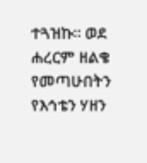ተጓዝኩ። ወደ ሐረርም ዘልቄ የመጣሁበትን የእኅቴን ሃዘን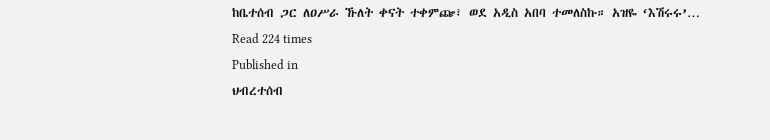ከቤተሰብ ጋር ለዐሥራ ኹለት ቀናት ተቀምጬ፣ ወደ አዲስ አበባ ተመለስኩ። አዝዬ ‘እሽሩሩ’…
Read 224 times
Published in
ህብረተሰብ